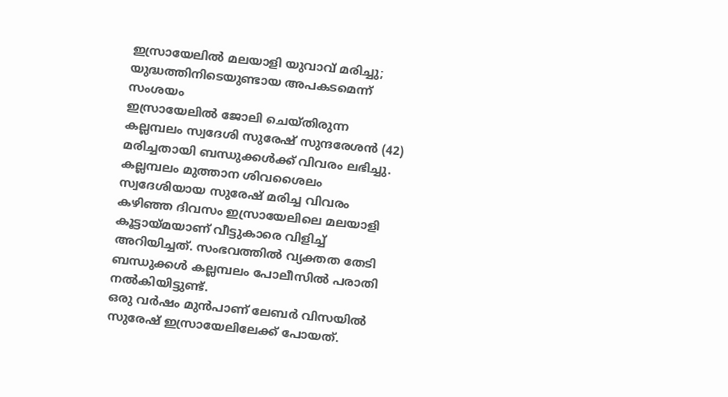ഇസ്രായേലിൽ മലയാളി യുവാവ് മരിച്ചു; യുദ്ധത്തിനിടെയുണ്ടായ അപകടമെന്ന് സംശയം
ഇസ്രായേലിൽ ജോലി ചെയ്തിരുന്ന കല്ലമ്പലം സ്വദേശി സുരേഷ് സുന്ദരേശൻ (42) മരിച്ചതായി ബന്ധുക്കൾക്ക് വിവരം ലഭിച്ചു. കല്ലമ്പലം മുത്താന ശിവശൈലം സ്വദേശിയായ സുരേഷ് മരിച്ച വിവരം കഴിഞ്ഞ ദിവസം ഇസ്രായേലിലെ മലയാളി കൂട്ടായ്മയാണ് വീട്ടുകാരെ വിളിച്ച് അറിയിച്ചത്. സംഭവത്തിൽ വ്യക്തത തേടി ബന്ധുക്കൾ കല്ലമ്പലം പോലീസിൽ പരാതി നൽകിയിട്ടുണ്ട്.
ഒരു വർഷം മുൻപാണ് ലേബർ വിസയിൽ സുരേഷ് ഇസ്രായേലിലേക്ക് പോയത്.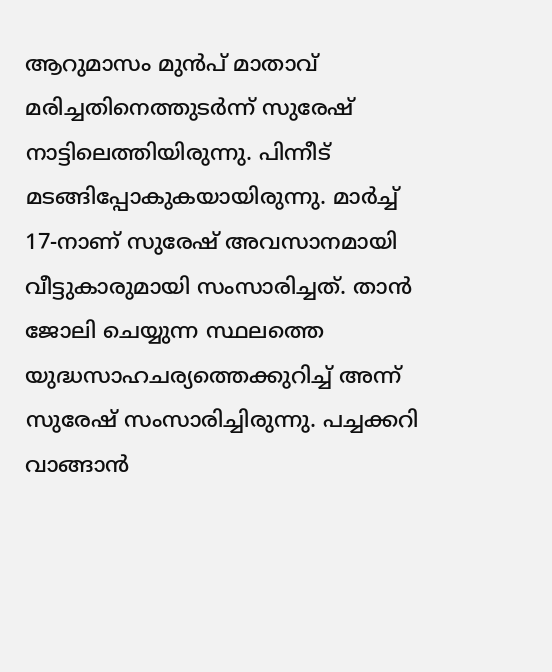ആറുമാസം മുൻപ് മാതാവ് മരിച്ചതിനെത്തുടർന്ന് സുരേഷ് നാട്ടിലെത്തിയിരുന്നു. പിന്നീട് മടങ്ങിപ്പോകുകയായിരുന്നു. മാർച്ച് 17-നാണ് സുരേഷ് അവസാനമായി വീട്ടുകാരുമായി സംസാരിച്ചത്. താൻ ജോലി ചെയ്യുന്ന സ്ഥലത്തെ യുദ്ധസാഹചര്യത്തെക്കുറിച്ച് അന്ന് സുരേഷ് സംസാരിച്ചിരുന്നു. പച്ചക്കറി വാങ്ങാൻ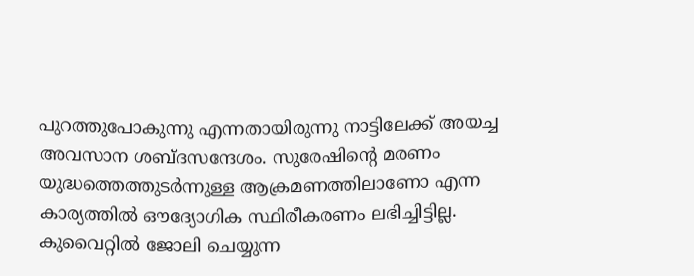പുറത്തുപോകുന്നു എന്നതായിരുന്നു നാട്ടിലേക്ക് അയച്ച അവസാന ശബ്ദസന്ദേശം. സുരേഷിന്റെ മരണം യുദ്ധത്തെത്തുടർന്നുള്ള ആക്രമണത്തിലാണോ എന്ന കാര്യത്തിൽ ഔദ്യോഗിക സ്ഥിരീകരണം ലഭിച്ചിട്ടില്ല.
കുവൈറ്റിൽ ജോലി ചെയ്യുന്ന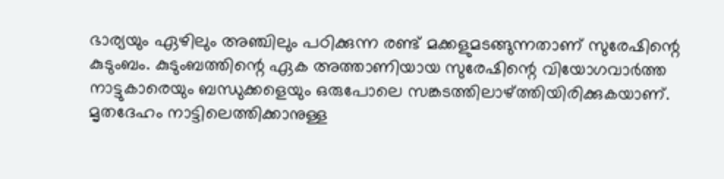ഭാര്യയും ഏഴിലും അഞ്ചിലും പഠിക്കുന്ന രണ്ട് മക്കളുമടങ്ങുന്നതാണ് സുരേഷിന്റെ കുടുംബം. കുടുംബത്തിന്റെ ഏക അത്താണിയായ സുരേഷിന്റെ വിയോഗവാർത്ത നാട്ടുകാരെയും ബന്ധുക്കളെയും ഒരുപോലെ സങ്കടത്തിലാഴ്ത്തിയിരിക്കുകയാണ്. മൃതദേഹം നാട്ടിലെത്തിക്കാനുള്ള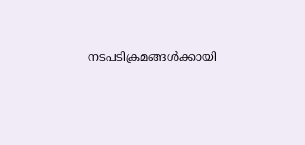നടപടിക്രമങ്ങൾക്കായി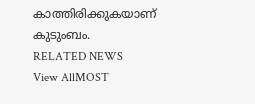കാത്തിരിക്കുകയാണ് കുടുംബം.
RELATED NEWS
View AllMOST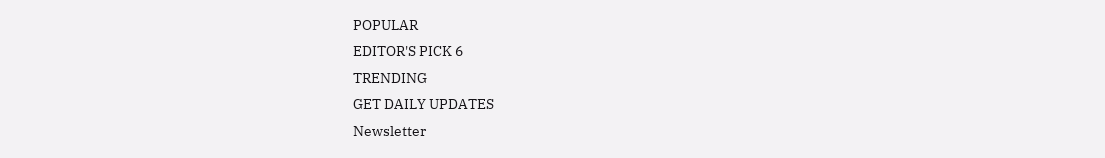POPULAR
EDITOR'S PICK 6
TRENDING
GET DAILY UPDATES
Newsletter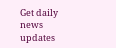Get daily news updates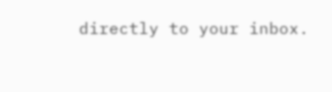directly to your inbox.